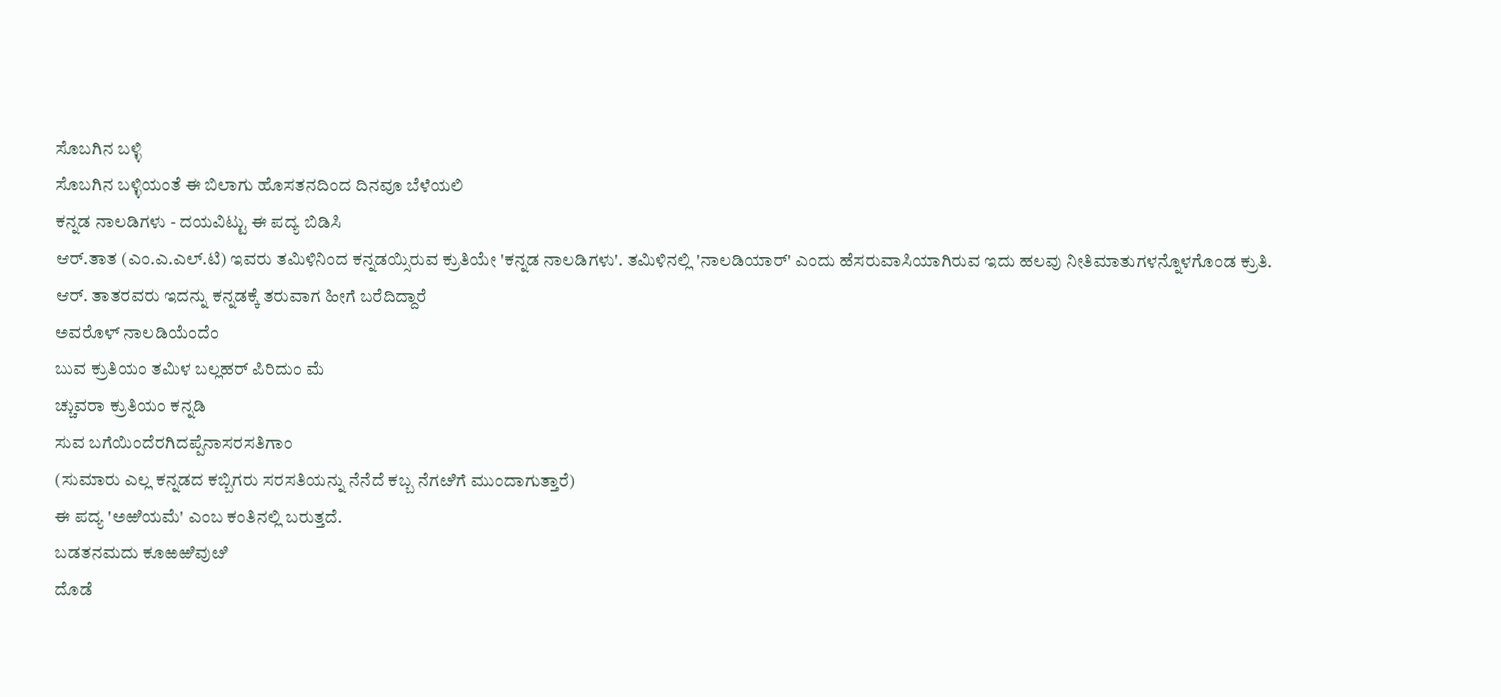ಸೊಬಗಿನ ಬಳ್ಳಿ
ಸೊಬಗಿನ ಬಳ್ಳಿಯಂತೆ ಈ ಬಿಲಾಗು ಹೊಸತನದಿಂದ ದಿನವೂ ಬೆಳೆಯಲಿ
ಕನ್ನಡ ನಾಲಡಿಗಳು - ದಯವಿಟ್ಟು ಈ ಪದ್ಯ ಬಿಡಿಸಿ
ಆರ್.ತಾತ (ಎಂ.ಎ.ಎಲ್.ಟಿ) ಇವರು ತಮಿಳಿನಿಂದ ಕನ್ನಡಯ್ಸಿರುವ ಕ್ರುತಿಯೇ 'ಕನ್ನಡ ನಾಲಡಿಗಳು'. ತಮಿಳಿನಲ್ಲಿ 'ನಾಲಡಿಯಾರ್' ಎಂದು ಹೆಸರುವಾಸಿಯಾಗಿರುವ ಇದು ಹಲವು ನೀತಿಮಾತುಗಳನ್ನೊಳಗೊಂಡ ಕ್ರುತಿ.
ಆರ್. ತಾತರವರು ಇದನ್ನು ಕನ್ನಡಕ್ಕೆ ತರುವಾಗ ಹೀಗೆ ಬರೆದಿದ್ದಾರೆ
ಅವರೊಳ್ ನಾಲಡಿಯೆಂದೆಂ
ಬುವ ಕ್ರುತಿಯಂ ತಮಿಳ ಬಲ್ಲಹರ್ ಪಿರಿದುಂ ಮೆ
ಚ್ಚುವರಾ ಕ್ರುತಿಯಂ ಕನ್ನಡಿ
ಸುವ ಬಗೆಯಿಂದೆರಗಿದಪ್ಪೆನಾಸರಸತಿಗಾಂ
(ಸುಮಾರು ಎಲ್ಲ ಕನ್ನಡದ ಕಬ್ಬಿಗರು ಸರಸತಿಯನ್ನು ನೆನೆದೆ ಕಬ್ಬ ನೆಗೞಿಗೆ ಮುಂದಾಗುತ್ತಾರೆ)
ಈ ಪದ್ಯ 'ಅಱಿಯಮೆ' ಎಂಬ ಕಂತಿನಲ್ಲಿ ಬರುತ್ತದೆ.
ಬಡತನಮದು ಕೂಱಱಿವುೞಿ
ದೊಡೆ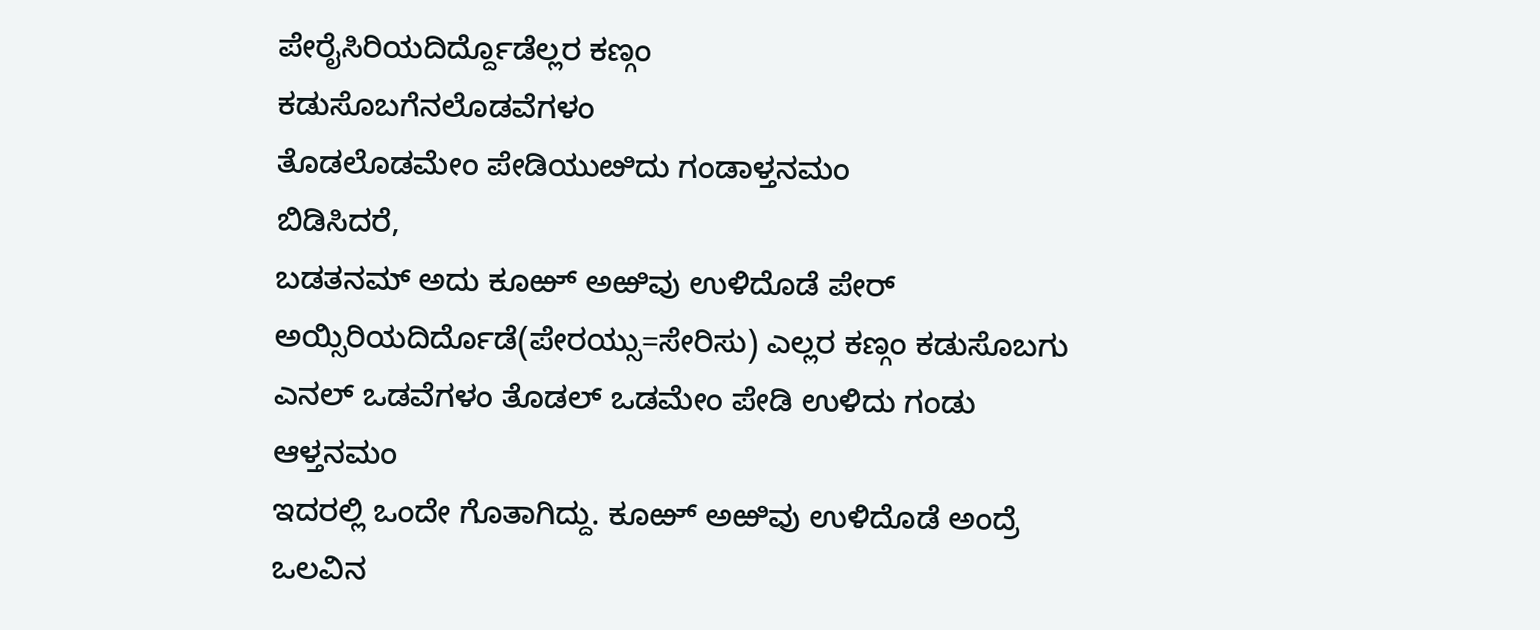ಪೇರೈಸಿರಿಯದಿರ್ದ್ದೊಡೆಲ್ಲರ ಕಣ್ಗಂ
ಕಡುಸೊಬಗೆನಲೊಡವೆಗಳಂ
ತೊಡಲೊಡಮೇಂ ಪೇಡಿಯುೞಿದು ಗಂಡಾಳ್ತನಮಂ
ಬಿಡಿಸಿದರೆ,
ಬಡತನಮ್ ಅದು ಕೂಱ್ ಅಱಿವು ಉಳಿದೊಡೆ ಪೇರ್ ಅಯ್ಸಿರಿಯದಿರ್ದೊಡೆ(ಪೇರಯ್ಸು=ಸೇರಿಸು) ಎಲ್ಲರ ಕಣ್ಗಂ ಕಡುಸೊಬಗು ಎನಲ್ ಒಡವೆಗಳಂ ತೊಡಲ್ ಒಡಮೇಂ ಪೇಡಿ ಉಳಿದು ಗಂಡು ಆಳ್ತನಮಂ
ಇದರಲ್ಲಿ ಒಂದೇ ಗೊತಾಗಿದ್ದು. ಕೂಱ್ ಅಱಿವು ಉಳಿದೊಡೆ ಅಂದ್ರೆ ಒಲವಿನ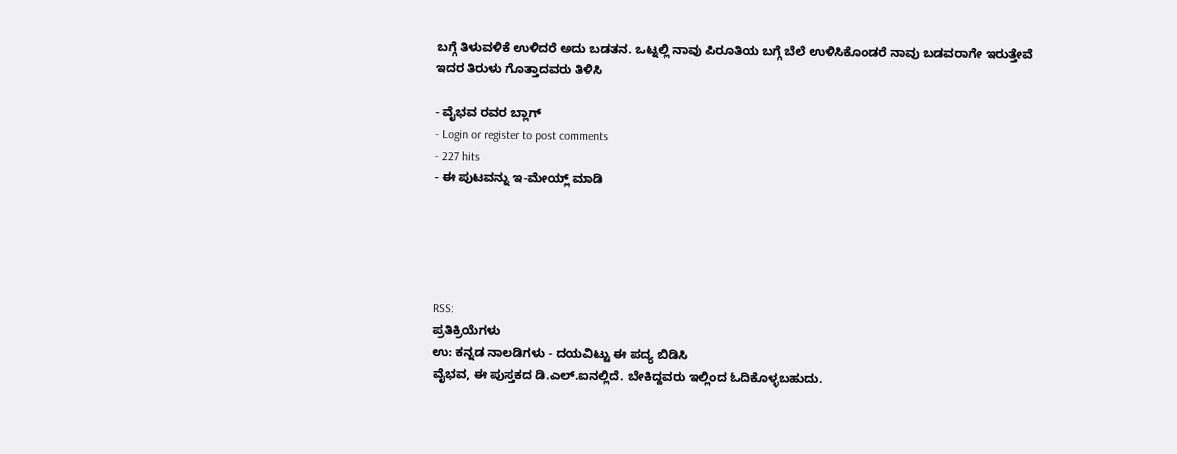ಬಗ್ಗೆ ತಿಳುವಳಿಕೆ ಉಳಿದರೆ ಅದು ಬಡತನ. ಒಟ್ನಲ್ಲಿ ನಾವು ಪಿರೂತಿಯ ಬಗ್ಗೆ ಬೆಲೆ ಉಳಿಸಿಕೊಂಡರೆ ನಾವು ಬಡವರಾಗೇ ಇರುತ್ತೇವೆ
ಇದರ ತಿರುಳು ಗೊತ್ತಾದವರು ತಿಳಿಸಿ

- ವೈಭವ ರವರ ಬ್ಲಾಗ್
- Login or register to post comments
- 227 hits
- ಈ ಪುಟವನ್ನು ಇ-ಮೇಯ್ಲ್ ಮಾಡಿ





RSS:
ಪ್ರತಿಕ್ರಿಯೆಗಳು
ಉ: ಕನ್ನಡ ನಾಲಡಿಗಳು - ದಯವಿಟ್ಟು ಈ ಪದ್ಯ ಬಿಡಿಸಿ
ವೈಭವ, ಈ ಪುಸ್ತಕದ ಡಿ.ಎಲ್.ಐನಲ್ಲಿದೆ. ಬೇಕಿದ್ದವರು ಇಲ್ಲಿಂದ ಓದಿಕೊಳ್ಳಬಹುದು.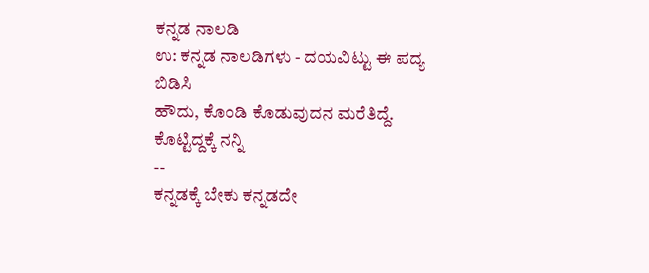ಕನ್ನಡ ನಾಲಡಿ
ಉ: ಕನ್ನಡ ನಾಲಡಿಗಳು - ದಯವಿಟ್ಟು ಈ ಪದ್ಯ ಬಿಡಿಸಿ
ಹೌದು, ಕೊಂಡಿ ಕೊಡುವುದನ ಮರೆತಿದ್ದೆ. ಕೊಟ್ಟಿದ್ದಕ್ಕೆ ನನ್ನಿ
--
ಕನ್ನಡಕ್ಕೆ ಬೇಕು ಕನ್ನಡದೇ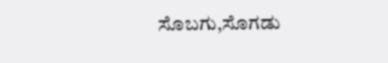ಸೊಬಗು,ಸೊಗಡು